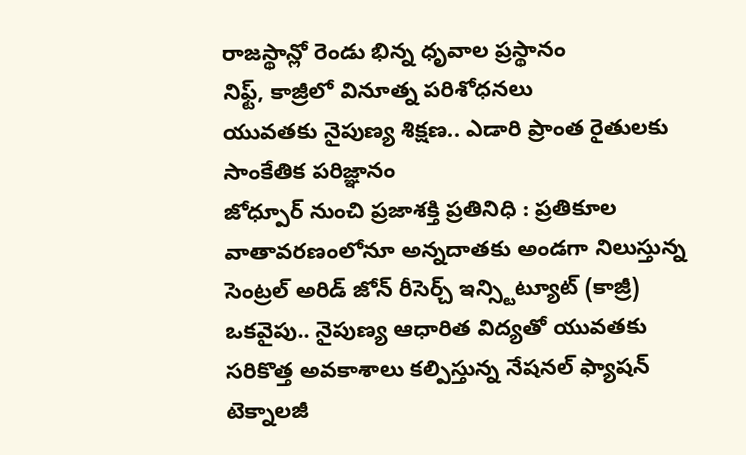రాజస్థాన్లో రెండు భిన్న ధృవాల ప్రస్థానం
నిఫ్ట్, కాజ్రీలో వినూత్న పరిశోధనలు
యువతకు నైపుణ్య శిక్షణ.. ఎడారి ప్రాంత రైతులకు సాంకేతిక పరిజ్ఞానం
జోధ్పూర్ నుంచి ప్రజాశక్తి ప్రతినిధి : ప్రతికూల వాతావరణంలోనూ అన్నదాతకు అండగా నిలుస్తున్న సెంట్రల్ అరిడ్ జోన్ రీసెర్చ్ ఇన్స్టిట్యూట్ (కాజ్రీ) ఒకవైపు.. నైపుణ్య ఆధారిత విద్యతో యువతకు సరికొత్త అవకాశాలు కల్పిస్తున్న నేషనల్ ఫ్యాషన్ టెక్నాలజీ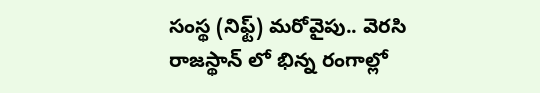సంస్థ (నిఫ్ట్) మరోవైపు.. వెరసి రాజస్థాన్ లో భిన్న రంగాల్లో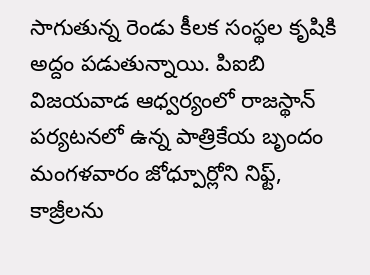సాగుతున్న రెండు కీలక సంస్థల కృషికి అద్దం పడుతున్నాయి. పిఐబి విజయవాడ ఆధ్వర్యంలో రాజస్థాన్ పర్యటనలో ఉన్న పాత్రికేయ బృందం మంగళవారం జోధ్పూర్లోని నిఫ్ట్, కాజ్రీలను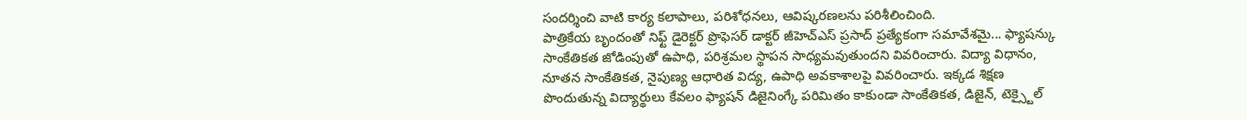సందర్శించి వాటి కార్య కలాపాలు, పరిశోధనలు, ఆవిష్కరణలను పరిశీలించింది.
పాత్రికేయ బృందంతో నిఫ్ట్ డైరెక్టర్ ప్రొఫెసర్ డాక్టర్ జీహెచ్ఎస్ ప్రసాద్ ప్రత్యేకంగా సమావేశమై... ఫ్యాషన్కు సాంకేతికత జోడింపుతో ఉపాధి, పరిశ్రమల స్థాపన సాధ్యమవుతుందని వివరించారు. విద్యా విధానం, నూతన సాంకేతికత, నైపుణ్య ఆధారిత విద్య, ఉపాధి అవకాశాలపై వివరించారు. ఇక్కడ శిక్షణ పొందుతున్న విద్యార్థులు కేవలం ఫ్యాషన్ డిజైనింగ్కే పరిమితం కాకుండా సాంకేతికత, డిజైన్, టెక్స్టైల్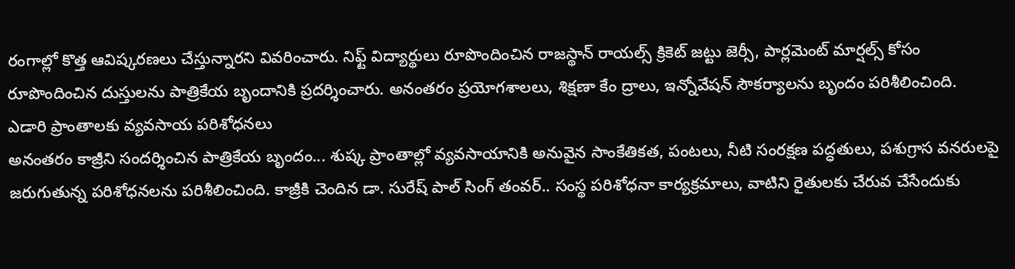రంగాల్లో కొత్త ఆవిష్కరణలు చేస్తున్నారని వివరించారు. నిఫ్ట్ విద్యార్థులు రూపొందించిన రాజస్థాన్ రాయల్స్ క్రికెట్ జట్టు జెర్సీ, పార్లమెంట్ మార్షల్స్ కోసం రూపొందించిన దుస్తులను పాత్రికేయ బృందానికి ప్రదర్శించారు. అనంతరం ప్రయోగశాలలు, శిక్షణా కేం ద్రాలు, ఇన్నోవేషన్ సౌకర్యాలను బృందం పరిశీలించింది.
ఎడారి ప్రాంతాలకు వ్యవసాయ పరిశోధనలు
అనంతరం కాజ్రీని సందర్శించిన పాత్రికేయ బృందం... శుష్క ప్రాంతాల్లో వ్యవసాయానికి అనువైన సాంకేతికత, పంటలు, నీటి సంరక్షణ పద్ధతులు, పశుగ్రాస వనరులపై జరుగుతున్న పరిశోధనలను పరిశీలించింది. కాజ్రీకి చెందిన డా. సురేష్ పాల్ సింగ్ తంవర్.. సంస్థ పరిశోధనా కార్యక్రమాలు, వాటిని రైతులకు చేరువ చేసేందుకు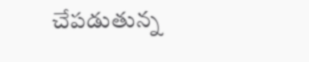చేపడుతున్న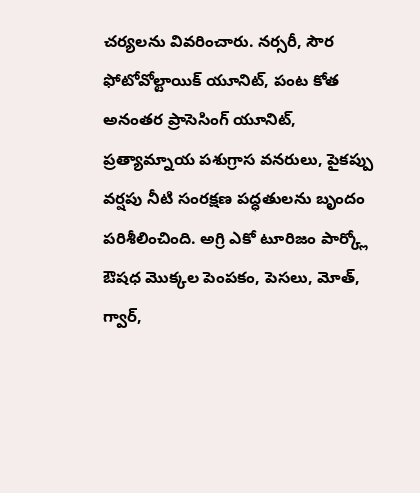చర్యలను వివరించారు. నర్సరీ, సౌర ఫోటోవోల్టాయిక్ యూనిట్, పంట కోత అనంతర ప్రాసెసింగ్ యూనిట్, ప్రత్యామ్నాయ పశుగ్రాస వనరులు, పైకప్పు వర్షపు నీటి సంరక్షణ పద్ధతులను బృందం పరిశీలించింది. అగ్రి ఎకో టూరిజం పార్క్లో ఔషధ మొక్కల పెంపకం, పెసలు, మోత్, గ్వార్,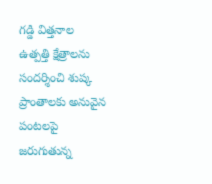గడ్డి విత్తనాల ఉత్పత్తి క్షేత్రాలను సందర్శించి శుష్క ప్రాంతాలకు అనువైన పంటలపై జరుగుతున్న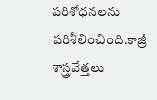పరిశోధనలను పరిశీలించింది.కాజ్రీ శాస్త్రవేత్తలు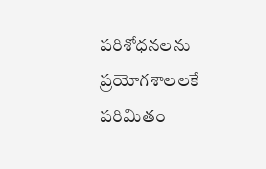పరిశోధనలను ప్రయోగశాలలకే పరిమితం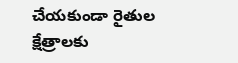చేయకుండా రైతుల క్షేత్రాలకు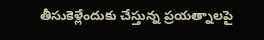తీసుకెళ్లేందుకు చేస్తున్న ప్రయత్నాలపై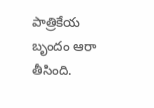పాత్రికేయ బృందం ఆరా తీసింది.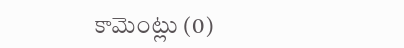కామెంట్లు (0)